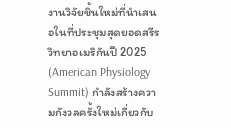งานวิจัยชิ้นใหม่ที่นำเสนอในที่ประชุมสุดยอดสรีรวิทยาอเมริกันปี 2025 (American Physiology Summit) กำลังสร้างความกังวลครั้งใหม่เกี่ยวกับ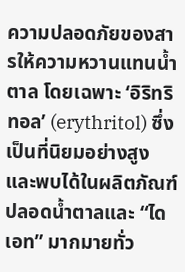ความปลอดภัยของสารให้ความหวานแทนน้ำตาล โดยเฉพาะ ‘อิริทริทอล’ (erythritol) ซึ่งเป็นที่นิยมอย่างสูงและพบได้ในผลิตภัณฑ์ปลอดน้ำตาลและ “ไดเอท” มากมายทั่ว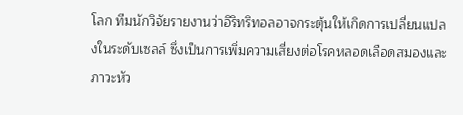โลก ทีมนักวิจัยรายงานว่าอิริทริทอลอาจกระตุ้นให้เกิดการเปลี่ยนแปลงในระดับเซลล์ ซึ่งเป็นการเพิ่มความเสี่ยงต่อโรคหลอดเลือดสมองและภาวะหัว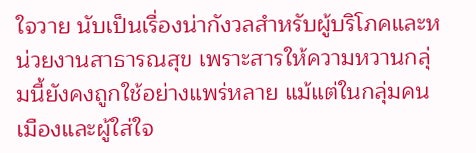ใจวาย นับเป็นเรื่องน่ากังวลสำหรับผู้บริโภคและหน่วยงานสาธารณสุข เพราะสารให้ความหวานกลุ่มนี้ยังคงถูกใช้อย่างแพร่หลาย แม้แต่ในกลุ่มคนเมืองและผู้ใส่ใจ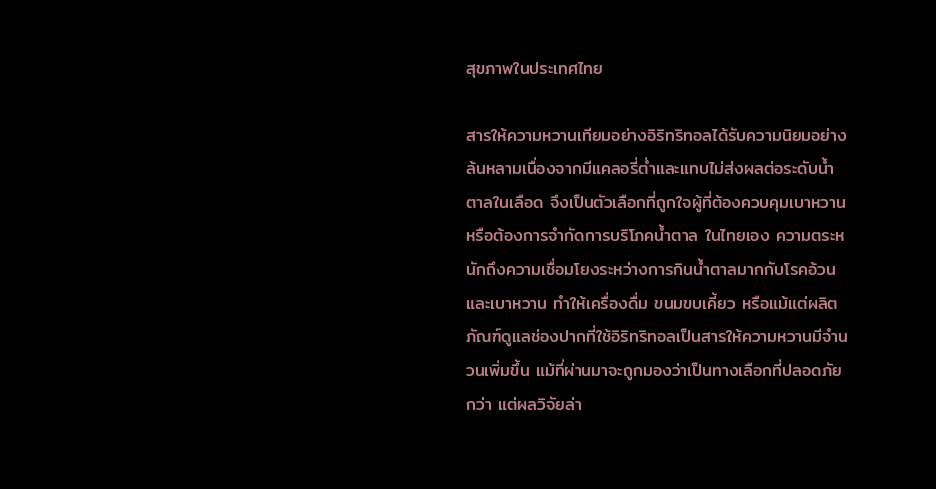สุขภาพในประเทศไทย

สารให้ความหวานเทียมอย่างอิริทริทอลได้รับความนิยมอย่างล้นหลามเนื่องจากมีแคลอรี่ต่ำและแทบไม่ส่งผลต่อระดับน้ำตาลในเลือด จึงเป็นตัวเลือกที่ถูกใจผู้ที่ต้องควบคุมเบาหวานหรือต้องการจำกัดการบริโภคน้ำตาล ในไทยเอง ความตระหนักถึงความเชื่อมโยงระหว่างการกินน้ำตาลมากกับโรคอ้วนและเบาหวาน ทำให้เครื่องดื่ม ขนมขบเคี้ยว หรือแม้แต่ผลิตภัณฑ์ดูแลช่องปากที่ใช้อิริทริทอลเป็นสารให้ความหวานมีจำนวนเพิ่มขึ้น แม้ที่ผ่านมาจะถูกมองว่าเป็นทางเลือกที่ปลอดภัยกว่า แต่ผลวิจัยล่า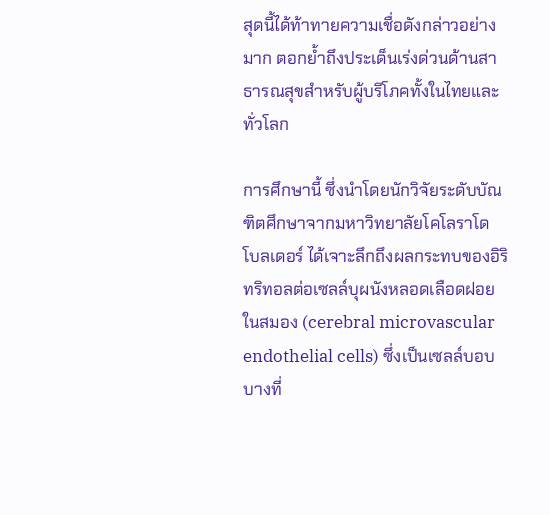สุดนี้ได้ท้าทายความเชื่อดังกล่าวอย่างมาก ตอกย้ำถึงประเด็นเร่งด่วนด้านสาธารณสุขสำหรับผู้บริโภคทั้งในไทยและทั่วโลก

การศึกษานี้ ซึ่งนำโดยนักวิจัยระดับบัณฑิตศึกษาจากมหาวิทยาลัยโคโลราโด โบลเดอร์ ได้เจาะลึกถึงผลกระทบของอิริทริทอลต่อเซลล์บุผนังหลอดเลือดฝอยในสมอง (cerebral microvascular endothelial cells) ซึ่งเป็นเซลล์บอบบางที่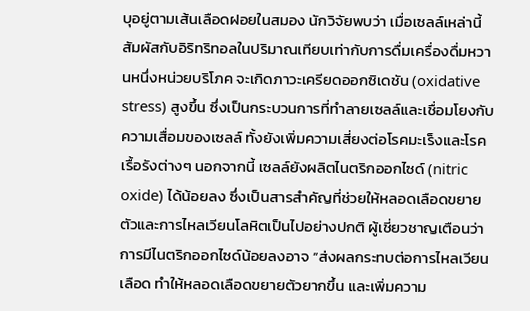บุอยู่ตามเส้นเลือดฝอยในสมอง นักวิจัยพบว่า เมื่อเซลล์เหล่านี้สัมผัสกับอิริทริทอลในปริมาณเทียบเท่ากับการดื่มเครื่องดื่มหวานหนึ่งหน่วยบริโภค จะเกิดภาวะเครียดออกซิเดชัน (oxidative stress) สูงขึ้น ซึ่งเป็นกระบวนการที่ทำลายเซลล์และเชื่อมโยงกับความเสื่อมของเซลล์ ทั้งยังเพิ่มความเสี่ยงต่อโรคมะเร็งและโรคเรื้อรังต่างๆ นอกจากนี้ เซลล์ยังผลิตไนตริกออกไซด์ (nitric oxide) ได้น้อยลง ซึ่งเป็นสารสำคัญที่ช่วยให้หลอดเลือดขยายตัวและการไหลเวียนโลหิตเป็นไปอย่างปกติ ผู้เชี่ยวชาญเตือนว่า การมีไนตริกออกไซด์น้อยลงอาจ “ส่งผลกระทบต่อการไหลเวียนเลือด ทำให้หลอดเลือดขยายตัวยากขึ้น และเพิ่มความ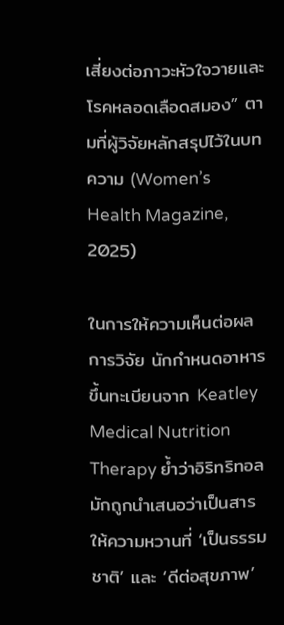เสี่ยงต่อภาวะหัวใจวายและโรคหลอดเลือดสมอง” ตามที่ผู้วิจัยหลักสรุปไว้ในบทความ (Women’s Health Magazine, 2025)

ในการให้ความเห็นต่อผลการวิจัย นักกำหนดอาหารขึ้นทะเบียนจาก Keatley Medical Nutrition Therapy ย้ำว่าอิริทริทอลมักถูกนำเสนอว่าเป็นสารให้ความหวานที่ ‘เป็นธรรมชาติ’ และ ‘ดีต่อสุขภาพ’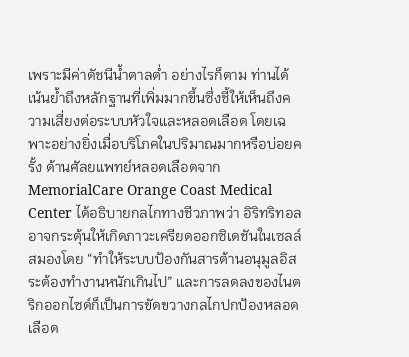เพราะมีค่าดัชนีน้ำตาลต่ำ อย่างไรก็ตาม ท่านได้เน้นย้ำถึงหลักฐานที่เพิ่มมากขึ้นซึ่งชี้ให้เห็นถึงความเสี่ยงต่อระบบหัวใจและหลอดเลือด โดยเฉพาะอย่างยิ่งเมื่อบริโภคในปริมาณมากหรือบ่อยครั้ง ด้านศัลยแพทย์หลอดเลือดจาก MemorialCare Orange Coast Medical Center ได้อธิบายกลไกทางชีวภาพว่า อิริทริทอลอาจกระตุ้นให้เกิดภาวะเครียดออกซิเดชันในเซลล์สมองโดย “ทำให้ระบบป้องกันสารต้านอนุมูลอิสระต้องทำงานหนักเกินไป” และการลดลงของไนตริกออกไซด์ก็เป็นการขัดขวางกลไกปกป้องหลอดเลือด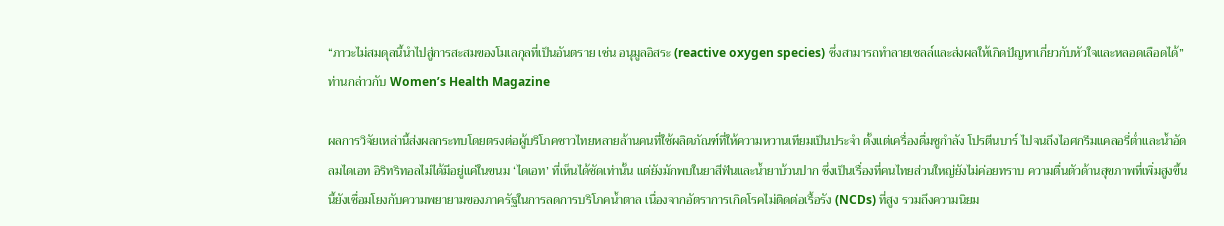“ภาวะไม่สมดุลนี้นำไปสู่การสะสมของโมเลกุลที่เป็นอันตราย เช่น อนุมูลอิสระ (reactive oxygen species) ซึ่งสามารถทำลายเซลล์และส่งผลให้เกิดปัญหาเกี่ยวกับหัวใจและหลอดเลือดได้” ท่านกล่าวกับ Women’s Health Magazine

ผลการวิจัยเหล่านี้ส่งผลกระทบโดยตรงต่อผู้บริโภคชาวไทยหลายล้านคนที่ใช้ผลิตภัณฑ์ที่ให้ความหวานเทียมเป็นประจำ ตั้งแต่เครื่องดื่มชูกำลัง โปรตีนบาร์ ไปจนถึงไอศกรีมแคลอรี่ต่ำและน้ำอัดลมไดเอท อิริทริทอลไม่ได้มีอยู่แค่ในขนม ‘ไดเอท’ ที่เห็นได้ชัดเท่านั้น แต่ยังมักพบในยาสีฟันและน้ำยาบ้วนปาก ซึ่งเป็นเรื่องที่คนไทยส่วนใหญ่ยังไม่ค่อยทราบ ความตื่นตัวด้านสุขภาพที่เพิ่มสูงขึ้นนี้ยังเชื่อมโยงกับความพยายามของภาครัฐในการลดการบริโภคน้ำตาล เนื่องจากอัตราการเกิดโรคไม่ติดต่อเรื้อรัง (NCDs) ที่สูง รวมถึงความนิยม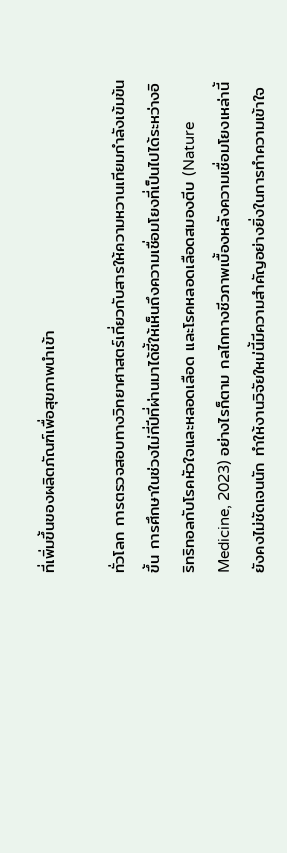ที่เพิ่มขึ้นของผลิตภัณฑ์เพื่อสุขภาพนำเข้า

ทั่วโลก การตรวจสอบทางวิทยาศาสตร์เกี่ยวกับสารให้ความหวานเทียมกำลังเข้มข้นขึ้น การศึกษาในช่วงไม่กี่ปีที่ผ่านมาได้ชี้ให้เห็นถึงความเชื่อมโยงที่เป็นไปได้ระหว่างอิริทริทอลกับโรคหัวใจและหลอดเลือด และโรคหลอดเลือดสมองตีบ (Nature Medicine, 2023) อย่างไรก็ตาม กลไกทางชีวภาพเบื้องหลังความเชื่อมโยงเหล่านี้ยังคงไม่ชัดเจนนัก ทำให้งานวิจัยใหม่นี้มีความสำคัญอย่างยิ่งในการทำความเข้าใจ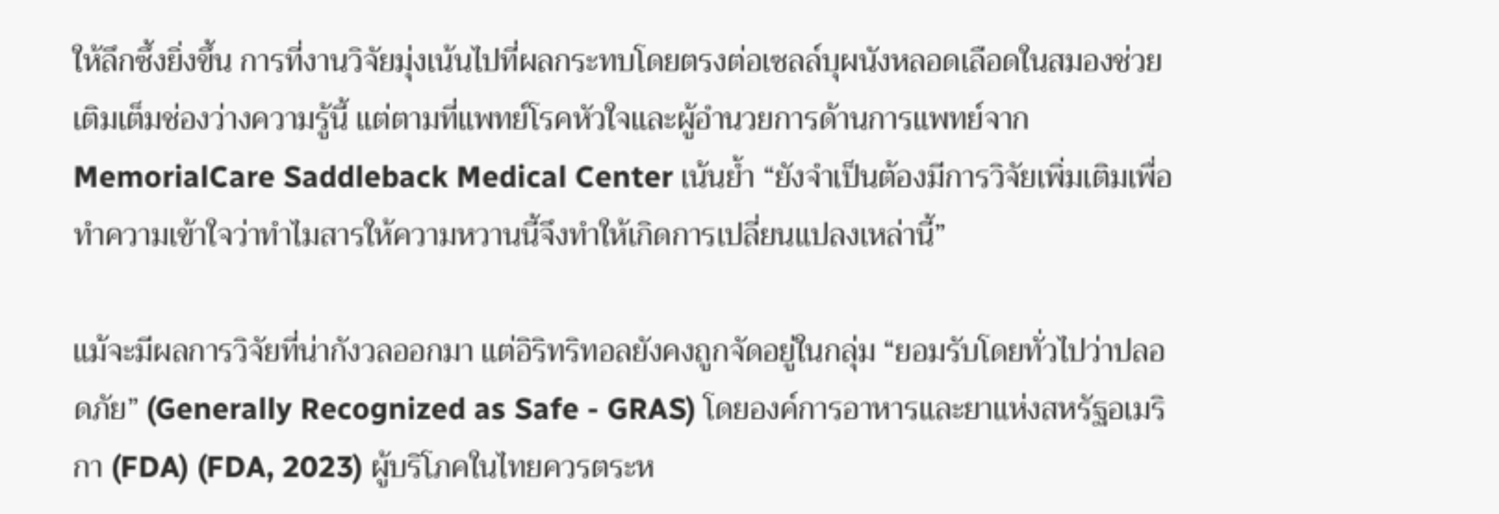ให้ลึกซึ้งยิ่งขึ้น การที่งานวิจัยมุ่งเน้นไปที่ผลกระทบโดยตรงต่อเซลล์บุผนังหลอดเลือดในสมองช่วยเติมเต็มช่องว่างความรู้นี้ แต่ตามที่แพทย์โรคหัวใจและผู้อำนวยการด้านการแพทย์จาก MemorialCare Saddleback Medical Center เน้นย้ำ “ยังจำเป็นต้องมีการวิจัยเพิ่มเติมเพื่อทำความเข้าใจว่าทำไมสารให้ความหวานนี้จึงทำให้เกิดการเปลี่ยนแปลงเหล่านี้”

แม้จะมีผลการวิจัยที่น่ากังวลออกมา แต่อิริทริทอลยังคงถูกจัดอยู่ในกลุ่ม “ยอมรับโดยทั่วไปว่าปลอดภัย” (Generally Recognized as Safe - GRAS) โดยองค์การอาหารและยาแห่งสหรัฐอเมริกา (FDA) (FDA, 2023) ผู้บริโภคในไทยควรตระห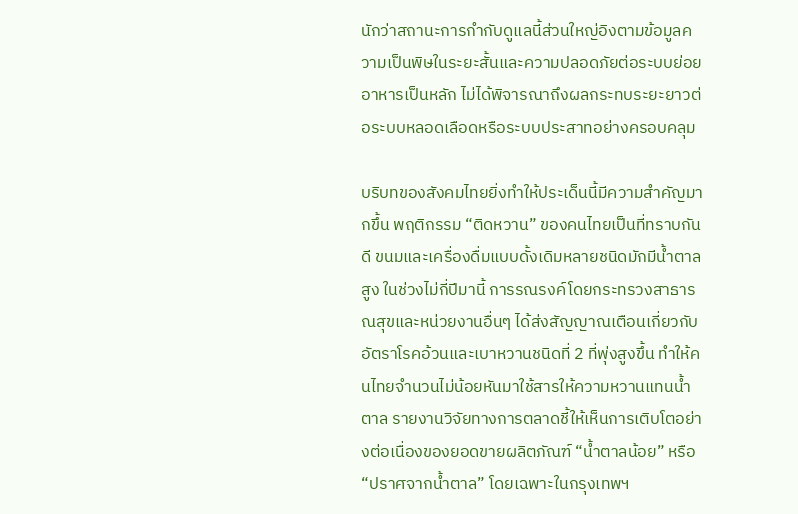นักว่าสถานะการกำกับดูแลนี้ส่วนใหญ่อิงตามข้อมูลความเป็นพิษในระยะสั้นและความปลอดภัยต่อระบบย่อยอาหารเป็นหลัก ไม่ได้พิจารณาถึงผลกระทบระยะยาวต่อระบบหลอดเลือดหรือระบบประสาทอย่างครอบคลุม

บริบทของสังคมไทยยิ่งทำให้ประเด็นนี้มีความสำคัญมากขึ้น พฤติกรรม “ติดหวาน” ของคนไทยเป็นที่ทราบกันดี ขนมและเครื่องดื่มแบบดั้งเดิมหลายชนิดมักมีน้ำตาลสูง ในช่วงไม่กี่ปีมานี้ การรณรงค์โดยกระทรวงสาธารณสุขและหน่วยงานอื่นๆ ได้ส่งสัญญาณเตือนเกี่ยวกับอัตราโรคอ้วนและเบาหวานชนิดที่ 2 ที่พุ่งสูงขึ้น ทำให้คนไทยจำนวนไม่น้อยหันมาใช้สารให้ความหวานแทนน้ำตาล รายงานวิจัยทางการตลาดชี้ให้เห็นการเติบโตอย่างต่อเนื่องของยอดขายผลิตภัณฑ์ “น้ำตาลน้อย” หรือ “ปราศจากน้ำตาล” โดยเฉพาะในกรุงเทพฯ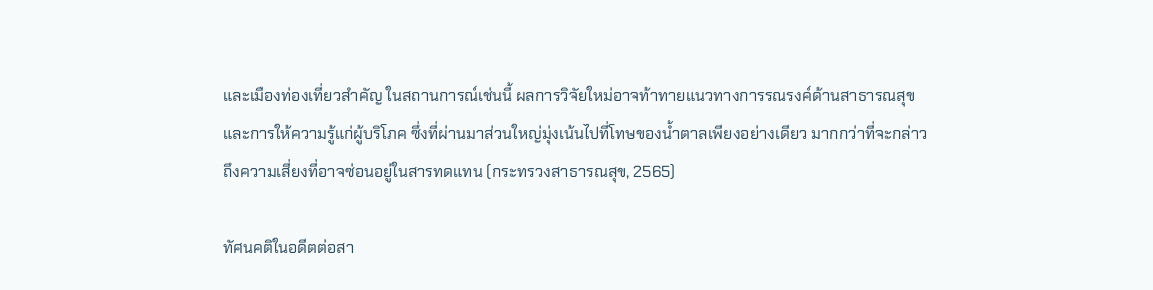และเมืองท่องเที่ยวสำคัญ ในสถานการณ์เช่นนี้ ผลการวิจัยใหม่อาจท้าทายแนวทางการรณรงค์ด้านสาธารณสุขและการให้ความรู้แก่ผู้บริโภค ซึ่งที่ผ่านมาส่วนใหญ่มุ่งเน้นไปที่โทษของน้ำตาลเพียงอย่างเดียว มากกว่าที่จะกล่าวถึงความเสี่ยงที่อาจซ่อนอยู่ในสารทดแทน (กระทรวงสาธารณสุข, 2565)

ทัศนคติในอดีตต่อสา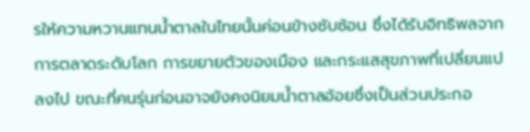รให้ความหวานแทนน้ำตาลในไทยนั้นค่อนข้างซับซ้อน ซึ่งได้รับอิทธิพลจากการตลาดระดับโลก การขยายตัวของเมือง และกระแสสุขภาพที่เปลี่ยนแปลงไป ขณะที่คนรุ่นก่อนอาจยังคงนิยมน้ำตาลอ้อยซึ่งเป็นส่วนประกอ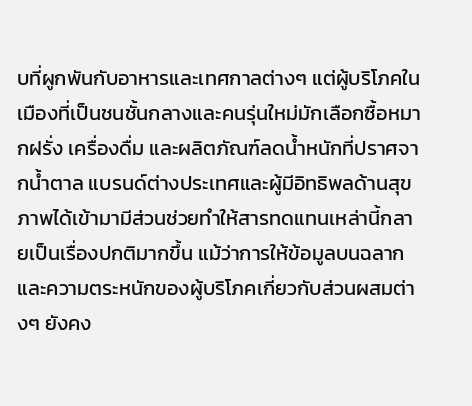บที่ผูกพันกับอาหารและเทศกาลต่างๆ แต่ผู้บริโภคในเมืองที่เป็นชนชั้นกลางและคนรุ่นใหม่มักเลือกซื้อหมากฝรั่ง เครื่องดื่ม และผลิตภัณฑ์ลดน้ำหนักที่ปราศจากน้ำตาล แบรนด์ต่างประเทศและผู้มีอิทธิพลด้านสุขภาพได้เข้ามามีส่วนช่วยทำให้สารทดแทนเหล่านี้กลายเป็นเรื่องปกติมากขึ้น แม้ว่าการให้ข้อมูลบนฉลากและความตระหนักของผู้บริโภคเกี่ยวกับส่วนผสมต่างๆ ยังคง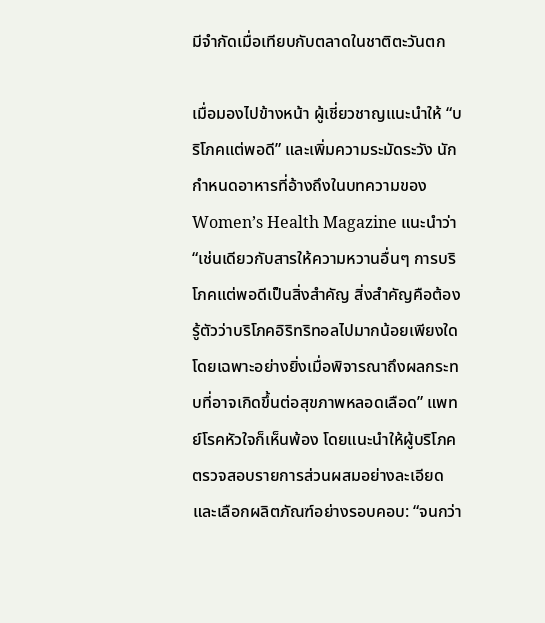มีจำกัดเมื่อเทียบกับตลาดในชาติตะวันตก

เมื่อมองไปข้างหน้า ผู้เชี่ยวชาญแนะนำให้ “บริโภคแต่พอดี” และเพิ่มความระมัดระวัง นักกำหนดอาหารที่อ้างถึงในบทความของ Women’s Health Magazine แนะนำว่า “เช่นเดียวกับสารให้ความหวานอื่นๆ การบริโภคแต่พอดีเป็นสิ่งสำคัญ สิ่งสำคัญคือต้องรู้ตัวว่าบริโภคอิริทริทอลไปมากน้อยเพียงใด โดยเฉพาะอย่างยิ่งเมื่อพิจารณาถึงผลกระทบที่อาจเกิดขึ้นต่อสุขภาพหลอดเลือด” แพทย์โรคหัวใจก็เห็นพ้อง โดยแนะนำให้ผู้บริโภคตรวจสอบรายการส่วนผสมอย่างละเอียดและเลือกผลิตภัณฑ์อย่างรอบคอบ: “จนกว่า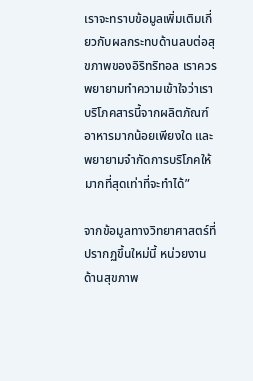เราจะทราบข้อมูลเพิ่มเติมเกี่ยวกับผลกระทบด้านลบต่อสุขภาพของอิริทริทอล เราควรพยายามทำความเข้าใจว่าเราบริโภคสารนี้จากผลิตภัณฑ์อาหารมากน้อยเพียงใด และพยายามจำกัดการบริโภคให้มากที่สุดเท่าที่จะทำได้”

จากข้อมูลทางวิทยาศาสตร์ที่ปรากฏขึ้นใหม่นี้ หน่วยงานด้านสุขภาพ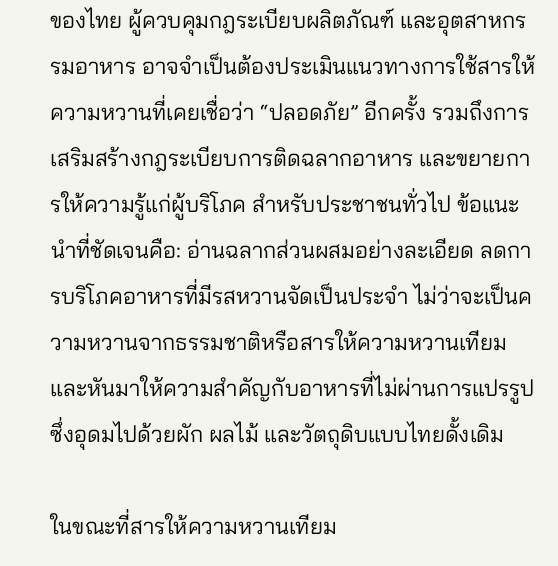ของไทย ผู้ควบคุมกฎระเบียบผลิตภัณฑ์ และอุตสาหกรรมอาหาร อาจจำเป็นต้องประเมินแนวทางการใช้สารให้ความหวานที่เคยเชื่อว่า “ปลอดภัย” อีกครั้ง รวมถึงการเสริมสร้างกฎระเบียบการติดฉลากอาหาร และขยายการให้ความรู้แก่ผู้บริโภค สำหรับประชาชนทั่วไป ข้อแนะนำที่ชัดเจนคือ: อ่านฉลากส่วนผสมอย่างละเอียด ลดการบริโภคอาหารที่มีรสหวานจัดเป็นประจำ ไม่ว่าจะเป็นความหวานจากธรรมชาติหรือสารให้ความหวานเทียม และหันมาให้ความสำคัญกับอาหารที่ไม่ผ่านการแปรรูป ซึ่งอุดมไปด้วยผัก ผลไม้ และวัตถุดิบแบบไทยดั้งเดิม

ในขณะที่สารให้ความหวานเทียม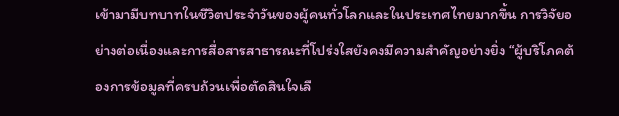เข้ามามีบทบาทในชีวิตประจำวันของผู้คนทั่วโลกและในประเทศไทยมากขึ้น การวิจัยอย่างต่อเนื่องและการสื่อสารสาธารณะที่โปร่งใสยังคงมีความสำคัญอย่างยิ่ง “ผู้บริโภคต้องการข้อมูลที่ครบถ้วนเพื่อตัดสินใจเลื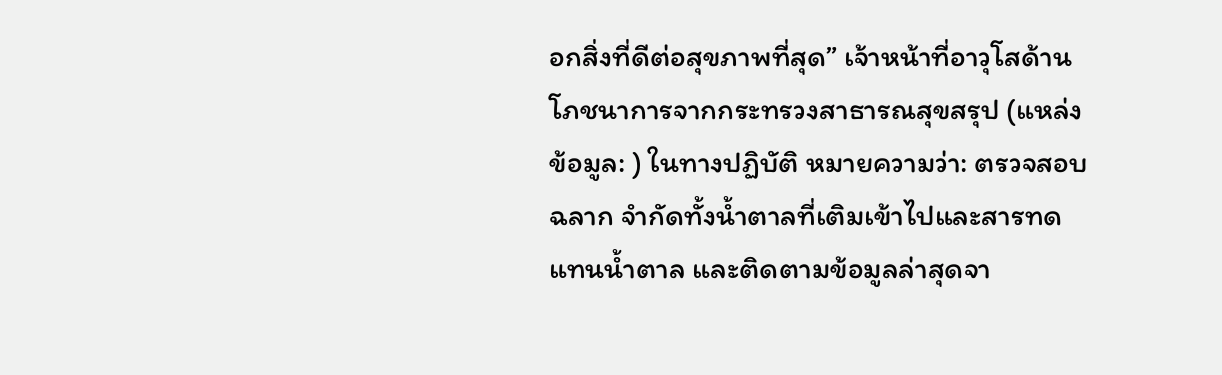อกสิ่งที่ดีต่อสุขภาพที่สุด” เจ้าหน้าที่อาวุโสด้านโภชนาการจากกระทรวงสาธารณสุขสรุป (แหล่งข้อมูล: ) ในทางปฏิบัติ หมายความว่า: ตรวจสอบฉลาก จำกัดทั้งน้ำตาลที่เติมเข้าไปและสารทดแทนน้ำตาล และติดตามข้อมูลล่าสุดจา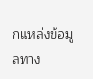กแหล่งข้อมูลทาง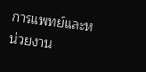การแพทย์และหน่วยงาน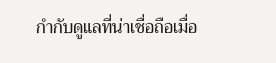กำกับดูแลที่น่าเชื่อถือเมื่อ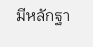มีหลักฐา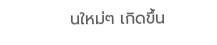นใหม่ๆ เกิดขึ้น